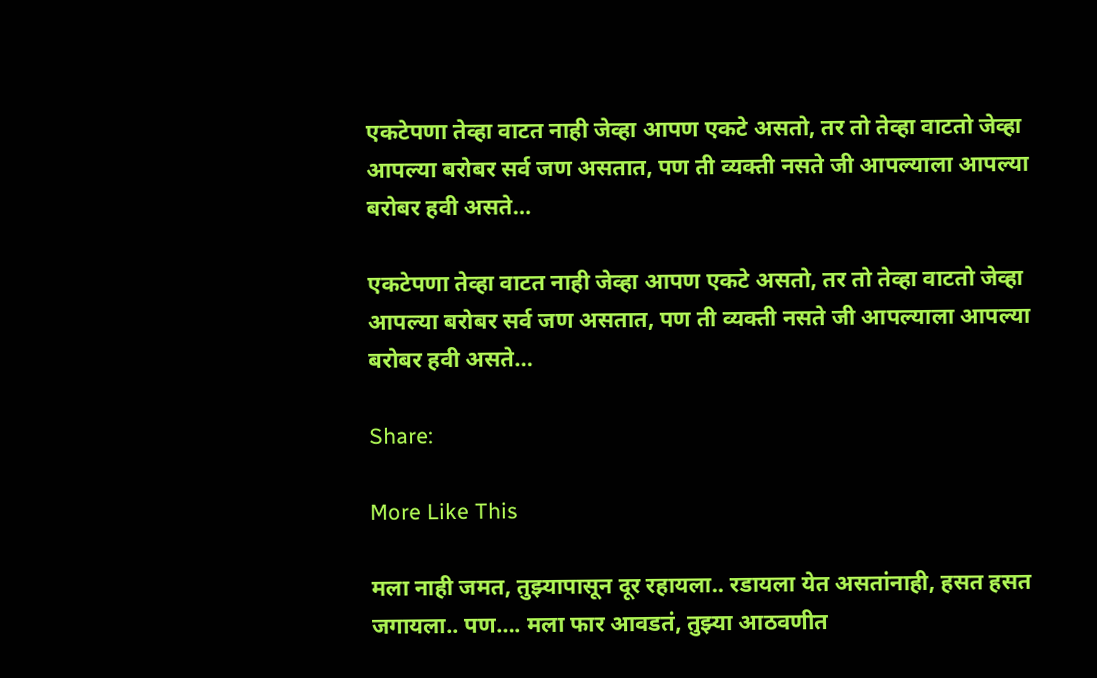एकटेपणा तेव्हा वाटत नाही जेव्हा आपण एकटे असतो, तर तो तेव्हा वाटतो जेव्हा आपल्या बरोबर सर्व जण असतात, पण ती व्यक्ती नसते जी आपल्याला आपल्या बरोबर हवी असते…

एकटेपणा तेव्हा वाटत नाही जेव्हा आपण एकटे असतो, तर तो तेव्हा वाटतो जेव्हा आपल्या बरोबर सर्व जण असतात, पण ती व्यक्ती नसते जी आपल्याला आपल्या बरोबर हवी असते…

Share:

More Like This

मला नाही जमत, तुझ्यापासून दूर रहायला.. रडायला येत असतांनाही, हसत हसत जगायला.. पण…. मला फार आवडतं, तुझ्या आठवणीत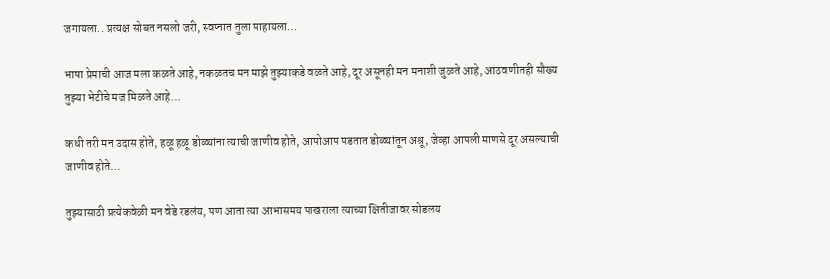जगायला.. प्रत्यक्ष सोबत नसलो जरी, स्वप्नात तुला पाहायला…

भाषा प्रेमाची आज मला कळते आहे, नकळतच मन माझे तुझ्याकडे वळते आहे, दूर असूनही मन मनाशी जुळते आहे, आठवणीतही सौख्य तुझ्या भेटीचे मज मिळते आहे…

कधी तरी मन उदास होते, हळू हळू डोळ्यांना त्याची जाणीव होते, आपोआप पडतात डोळ्यांतून अश्रू, जेव्हा आपली माणसे दूर असल्याची जाणीव होते…

तुझ्यासाठी प्रत्येकवेळी मन वेडे रडलंय, पण आता त्या आभासमय पाखराला त्याच्या क्षितीजावर सोडलय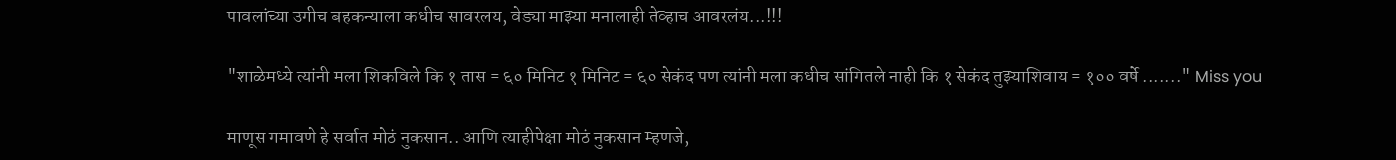पावलांच्या उगीच बहकन्याला कधीच सावरलय, वेड्या माझ्या मनालाही तेव्हाच आवरलंय...!!!

"शाळेमध्ये त्यांनी मला शिकविले कि १ तास = ६० मिनिट १ मिनिट = ६० सेकंद पण त्यांनी मला कधीच सांगितले नाही कि १ सेकंद तुझ्याशिवाय = १०० वर्षे ......." Miss you

माणूस गमावणे हे सर्वात मोठं नुकसान.. आणि त्याहीपेक्षा मोठं नुकसान म्हणजे,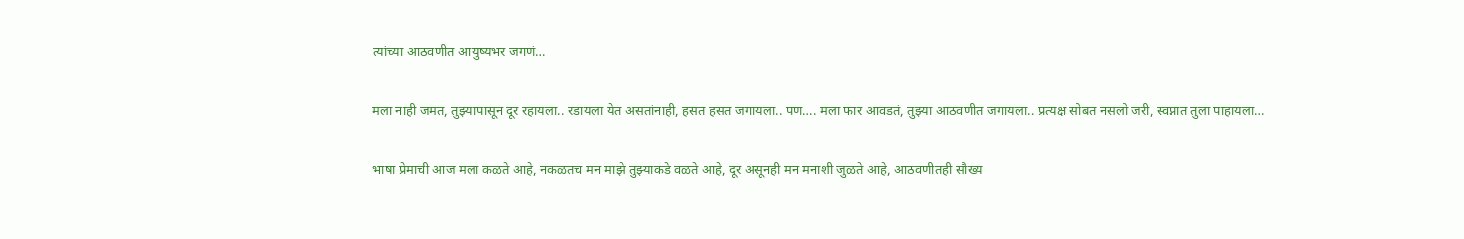त्यांच्या आठवणीत आयुष्यभर जगणं…

मला नाही जमत, तुझ्यापासून दूर रहायला.. रडायला येत असतांनाही, हसत हसत जगायला.. पण…. मला फार आवडतं, तुझ्या आठवणीत जगायला.. प्रत्यक्ष सोबत नसलो जरी, स्वप्नात तुला पाहायला…

भाषा प्रेमाची आज मला कळते आहे, नकळतच मन माझे तुझ्याकडे वळते आहे, दूर असूनही मन मनाशी जुळते आहे, आठवणीतही सौख्य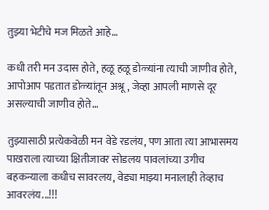तुझ्या भेटीचे मज मिळते आहे…

कधी तरी मन उदास होते, हळू हळू डोळ्यांना त्याची जाणीव होते, आपोआप पडतात डोळ्यांतून अश्रू, जेव्हा आपली माणसे दूर असल्याची जाणीव होते…

तुझ्यासाठी प्रत्येकवेळी मन वेडे रडलंय, पण आता त्या आभासमय पाखराला त्याच्या क्षितीजावर सोडलय पावलांच्या उगीच बहकन्याला कधीच सावरलय, वेड्या माझ्या मनालाही तेव्हाच आवरलंय...!!!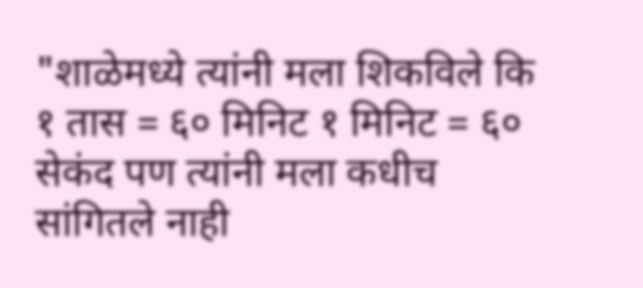"शाळेमध्ये त्यांनी मला शिकविले कि १ तास = ६० मिनिट १ मिनिट = ६० सेकंद पण त्यांनी मला कधीच सांगितले नाही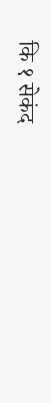कि १ सेकंद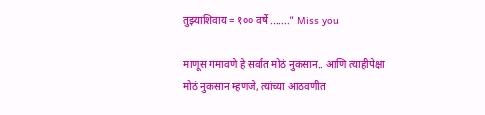तुझ्याशिवाय = १०० वर्षे ......." Miss you

माणूस गमावणे हे सर्वात मोठं नुकसान.. आणि त्याहीपेक्षा मोठं नुकसान म्हणजे, त्यांच्या आठवणीत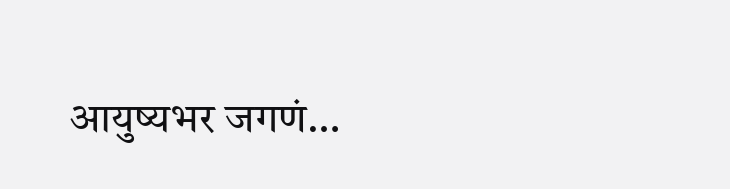आयुष्यभर जगणं…